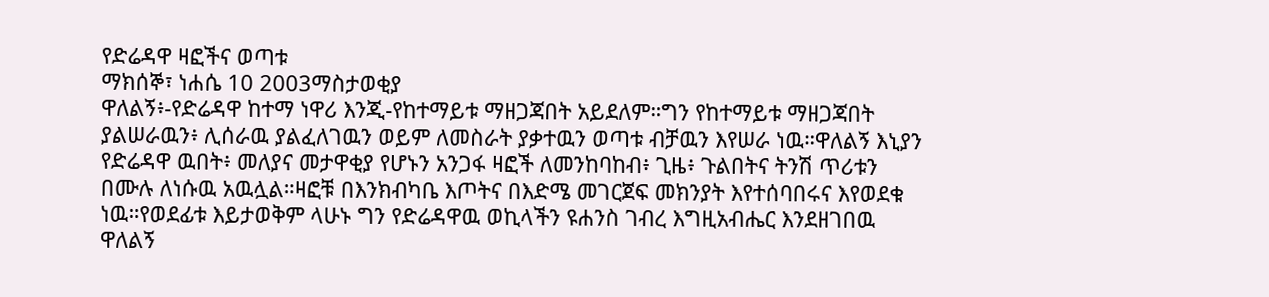የድሬዳዋ ዛፎችና ወጣቱ
ማክሰኞ፣ ነሐሴ 10 2003ማስታወቂያ
ዋለልኝ፥-የድሬዳዋ ከተማ ነዋሪ እንጂ-የከተማይቱ ማዘጋጃበት አይደለም።ግን የከተማይቱ ማዘጋጃበት ያልሠራዉን፥ ሊሰራዉ ያልፈለገዉን ወይም ለመስራት ያቃተዉን ወጣቱ ብቻዉን እየሠራ ነዉ።ዋለልኝ እኒያን የድሬዳዋ ዉበት፥ መለያና መታዋቂያ የሆኑን አንጋፋ ዛፎች ለመንከባከብ፥ ጊዜ፥ ጉልበትና ትንሽ ጥሪቱን በሙሉ ለነሱዉ አዉሏል።ዛፎቹ በእንክብካቤ እጦትና በእድሜ መገርጀፍ መክንያት እየተሰባበሩና እየወደቁ ነዉ።የወደፊቱ እይታወቅም ላሁኑ ግን የድሬዳዋዉ ወኪላችን ዩሐንስ ገብረ እግዚአብሔር እንደዘገበዉ ዋለልኝ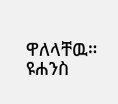ዋለላቸዉ።
ዩሐንስ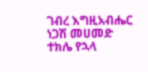ገብረ እግዚአብሔር
ነጋሽ መሀመድ
ተክሌ የኋላ